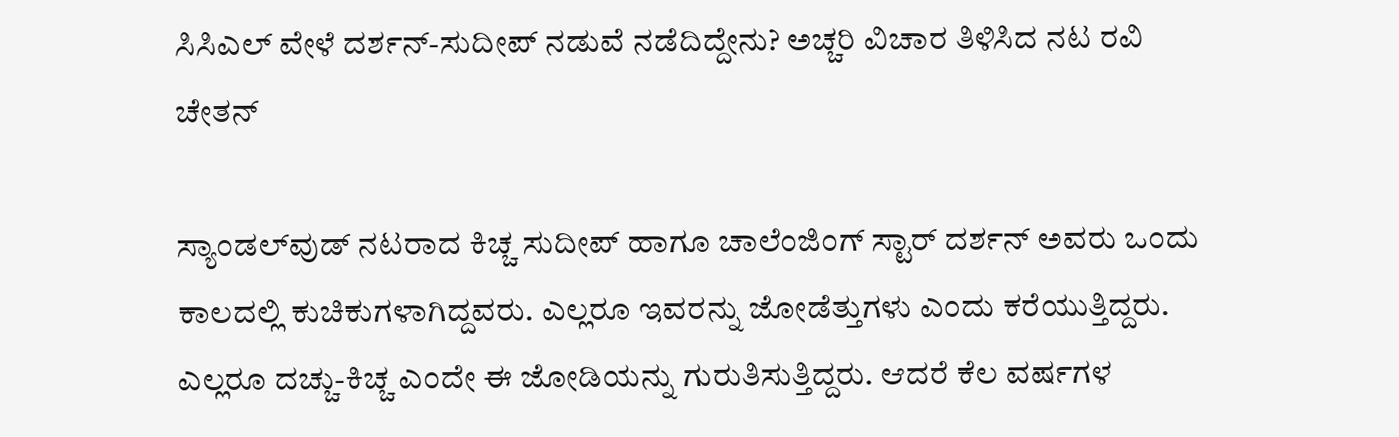ಸಿಸಿಎಲ್‌ ವೇಳೆ ದರ್ಶನ್‌-ಸುದೀಪ್‌ ನಡುವೆ ನಡೆದಿದ್ದೇನು? ಅಚ್ಚರಿ ವಿಚಾರ ತಿಳಿಸಿದ ನಟ ರವಿ ಚೇತನ್

ಸ್ಯಾಂಡಲ್‌ವುಡ್‌ ನಟರಾದ ಕಿಚ್ಚ ಸುದೀಪ್‌ ಹಾಗೂ ಚಾಲೆಂಜಿಂಗ್‌ ಸ್ಟಾರ್‌ ದರ್ಶನ್‌ ಅವರು ಒಂದು ಕಾಲದಲ್ಲಿ ಕುಚಿಕುಗಳಾಗಿದ್ದವರು. ಎಲ್ಲರೂ ಇವರನ್ನು ಜೋಡೆತ್ತುಗಳು ಎಂದು ಕರೆಯುತ್ತಿದ್ದರು. ಎಲ್ಲರೂ ದಚ್ಚು-ಕಿಚ್ಚ ಎಂದೇ ಈ ಜೋಡಿಯನ್ನು ಗುರುತಿಸುತ್ತಿದ್ದರು. ಆದರೆ ಕೆಲ ವರ್ಷಗಳ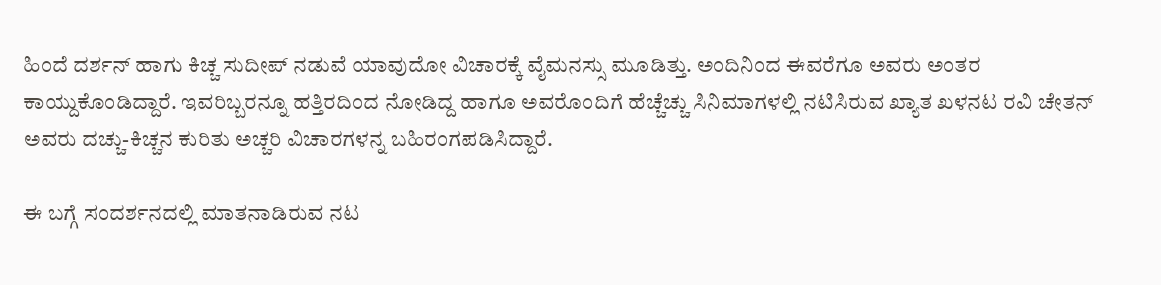ಹಿಂದೆ ದರ್ಶನ್‌ ಹಾಗು ಕಿಚ್ಚ ಸುದೀಪ್‌ ನಡುವೆ ಯಾವುದೋ ವಿಚಾರಕ್ಕೆ ವೈಮನಸ್ಸು ಮೂಡಿತ್ತು. ಅಂದಿನಿಂದ ಈವರೆಗೂ ಅವರು ಅಂತರ ಕಾಯ್ದುಕೊಂಡಿದ್ದಾರೆ. ಇವರಿಬ್ಬರನ್ನೂ ಹತ್ತಿರದಿಂದ ನೋಡಿದ್ದ ಹಾಗೂ ಅವರೊಂದಿಗೆ ಹೆಚ್ಚೆಚ್ಚು ಸಿನಿಮಾಗಳಲ್ಲಿ ನಟಿಸಿರುವ ಖ್ಯಾತ ಖಳನಟ ರವಿ ಚೇತನ್ ಅವರು ದಚ್ಚು-ಕಿಚ್ಚನ ಕುರಿತು ಅಚ್ಚರಿ ವಿಚಾರಗಳನ್ನ ಬಹಿರಂಗಪಡಿಸಿದ್ದಾರೆ.

ಈ ಬಗ್ಗೆ ಸಂದರ್ಶನದಲ್ಲಿ ಮಾತನಾಡಿರುವ ನಟ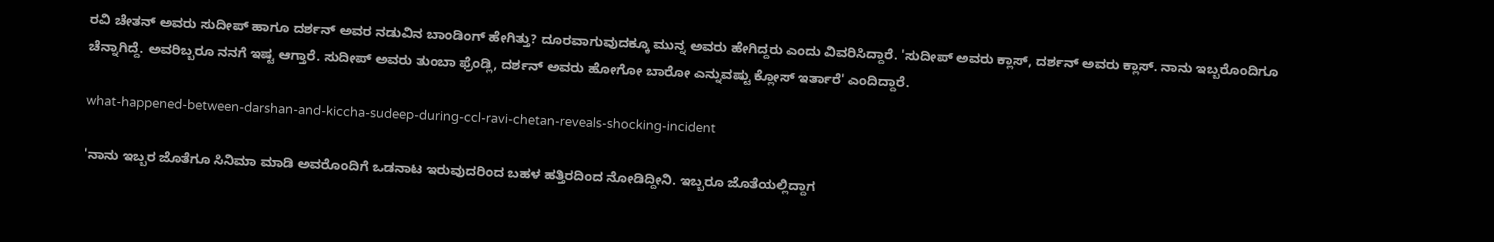ರವಿ ಚೇತನ್ ಅವರು ಸುದೀಪ್‌ ಹಾಗೂ ದರ್ಶನ್‌ ಅವರ ನಡುವಿನ ಬಾಂಡಿಂಗ್‌ ಹೇಗಿತ್ತು? ದೂರವಾಗುವುದಕ್ಕೂ ಮುನ್ನ ಅವರು ಹೇಗಿದ್ದರು ಎಂದು ವಿವರಿಸಿದ್ದಾರೆ. 'ಸುದೀಪ್‌ ಅವರು ಕ್ಲಾಸ್‌, ದರ್ಶನ್‌ ಅವರು ಕ್ಲಾಸ್‌. ನಾನು ಇಬ್ಬರೊಂದಿಗೂ ಚೆನ್ನಾಗಿದ್ದೆ. ಅವರಿಬ್ಬರೂ ನನಗೆ ಇಷ್ಟ ಆಗ್ತಾರೆ. ಸುದೀಪ್‌ ಅವರು ತುಂಬಾ ಫ್ರೆಂಡ್ಲಿ, ದರ್ಶನ್‌ ಅವರು ಹೋಗೋ ಬಾರೋ ಎನ್ನುವಷ್ಟು ಕ್ಲೋಸ್‌ ಇರ್ತಾರೆ' ಎಂದಿದ್ದಾರೆ.

what-happened-between-darshan-and-kiccha-sudeep-during-ccl-ravi-chetan-reveals-shocking-incident

'ನಾನು ಇಬ್ಬರ ಜೊತೆಗೂ ಸಿನಿಮಾ ಮಾಡಿ ಅವರೊಂದಿಗೆ ಒಡನಾಟ ಇರುವುದರಿಂದ ಬಹಳ ಹತ್ತಿರದಿಂದ ನೋಡಿದ್ದೀನಿ. ಇಬ್ಬರೂ ಜೊತೆಯಲ್ಲಿದ್ದಾಗ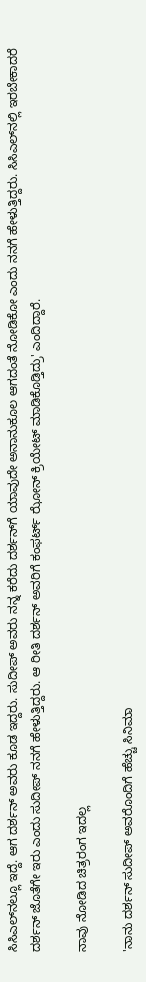ಸಿಸಿಎಲ್‌ನಲ್ಲೂ ಇದ್ದೆ. ಆಗ ದರ್ಶನ್‌ ಅವರು ಕೂಡ ಇದ್ದರು. ಸುದೀಪ್‌ ಅವರು ನನ್ನ ಕರೆದು ದರ್ಶನ್‌ಗೆ ಯಾವುದೇ ಅನಾನುಕೂಲ ಆಗದಂತೆ ನೋಡಿಕೋ ಎಂದು ನನಗೆ ಹೇಳುತ್ತಿದ್ದರು. ಸಿಸಿಎಲ್‌ನಲ್ಲಿ ಇರಬೇಕಾದರೆ ದರ್ಶನ್‌ ಜೊತೆಗೇ ಇರು ಎಂದು ಸುದೀಪ್‌ ನನಗೆ ಹೇಳುತ್ತಿದ್ದರು. ಆ ರೀತಿ ದರ್ಶನ್‌ ಅವರಿಗೆ ಕಂಫರ್ಟ್‌ ಝೋನ್‌ ಕ್ರಿಯೇಟ್‌ ಮಾಡಿಕೊಡ್ತಿದ್ರು' ಎಂದಿದ್ದಾರೆ.

ನಾವು ನೋಡಿದ ಚಿತ್ರರಂಗ ಇದಲ್ಲ

'ನಾನು ದರ್ಶನ್‌ ಸುದೀಪ್‌ ಅವರೊಂದಿಗೆ ಹೆಚ್ಚು ಸಿನಿಮಾ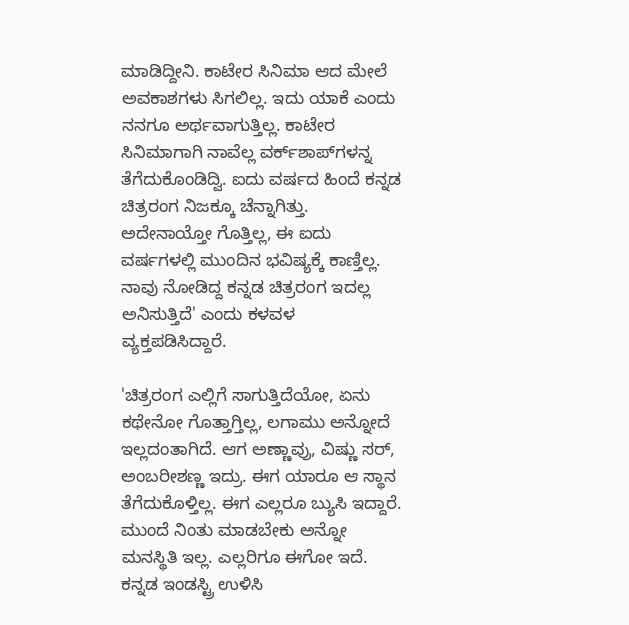ಮಾಡಿದ್ದೀನಿ. ಕಾಟೇರ ಸಿನಿಮಾ ಆದ ಮೇಲೆ ಅವಕಾಶಗಳು ಸಿಗಲಿಲ್ಲ. ಇದು ಯಾಕೆ ಎಂದು ನನಗೂ ಅರ್ಥವಾಗುತ್ತಿಲ್ಲ. ಕಾಟೇರ ಸಿನಿಮಾಗಾಗಿ ನಾವೆಲ್ಲ ವರ್ಕ್‌ಶಾಪ್‌ಗಳನ್ನ ತೆಗೆದುಕೊಂಡಿದ್ವಿ. ಐದು ವರ್ಷದ ಹಿಂದೆ ಕನ್ನಡ ಚಿತ್ರರಂಗ ನಿಜಕ್ಕೂ ಚೆನ್ನಾಗಿತ್ತು. ಅದೇನಾಯ್ತೋ ಗೊತ್ತಿಲ್ಲ, ಈ ಐದು ವರ್ಷಗಳಲ್ಲಿ ಮುಂದಿನ ಭವಿಷ್ಯಕ್ಕೆ ಕಾಣ್ತಿಲ್ಲ. ನಾವು ನೋಡಿದ್ದ ಕನ್ನಡ ಚಿತ್ರರಂಗ ಇದಲ್ಲ ಅನಿಸುತ್ತಿದೆ' ಎಂದು ಕಳವಳ ವ್ಯಕ್ತಪಡಿಸಿದ್ದಾರೆ.

'ಚಿತ್ರರಂಗ ಎಲ್ಲಿಗೆ ಸಾಗುತ್ತಿದೆಯೋ, ಏನು ಕಥೇನೋ ಗೊತ್ತಾಗ್ತಿಲ್ಲ, ಲಗಾಮು ಅನ್ನೋದೆ ಇಲ್ಲದಂತಾಗಿದೆ. ಆಗ ಅಣ್ಣಾವ್ರು, ವಿಷ್ಣು ಸರ್‌, ಅಂಬರೀಶಣ್ಣ ಇದ್ರು. ಈಗ ಯಾರೂ ಆ ಸ್ಥಾನ ತೆಗೆದುಕೊಳ್ತಿಲ್ಲ. ಈಗ ಎಲ್ಲರೂ ಬ್ಯುಸಿ ಇದ್ದಾರೆ. ಮುಂದೆ ನಿಂತು ಮಾಡಬೇಕು ಅನ್ನೋ ಮನಸ್ಥಿತಿ ಇಲ್ಲ. ಎಲ್ಲರಿಗೂ ಈಗೋ ಇದೆ. ಕನ್ನಡ ಇಂಡಸ್ಟ್ರಿ ಉಳಿಸಿ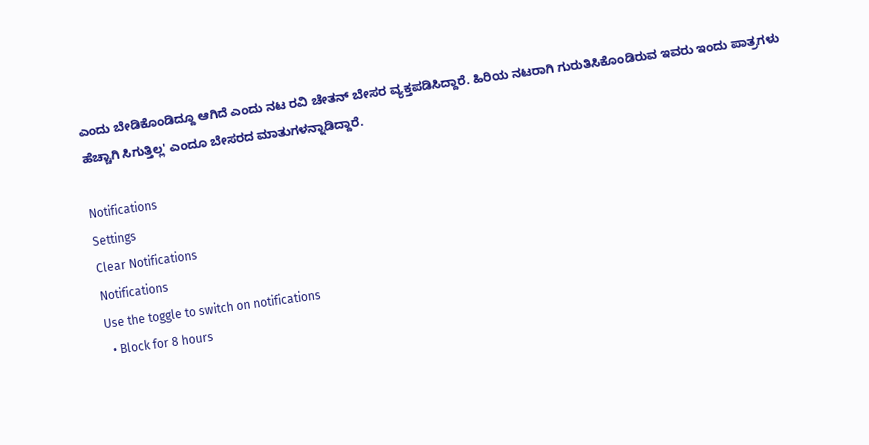ಎಂದು ಬೇಡಿಕೊಂಡಿದ್ದೂ ಆಗಿದೆ ಎಂದು ನಟ ರವಿ ಚೇತನ್ ಬೇಸರ ವ್ಯಕ್ತಪಡಿಸಿದ್ದಾರೆ. ಹಿರಿಯ ನಟರಾಗಿ ಗುರುತಿಸಿಕೊಂಡಿರುವ ಇವರು ಇಂದು ಪಾತ್ರಗಳು ಹೆಚ್ಚಾಗಿ ಸಿಗುತ್ತಿಲ್ಲ' ಎಂದೂ ಬೇಸರದ ಮಾತುಗಳನ್ನಾಡಿದ್ದಾರೆ.

Notifications
Settings
Clear Notifications
Notifications
Use the toggle to switch on notifications
  • Block for 8 hours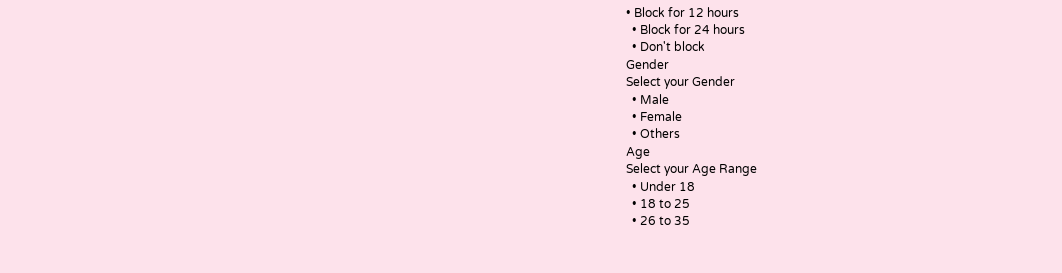• Block for 12 hours
  • Block for 24 hours
  • Don't block
Gender
Select your Gender
  • Male
  • Female
  • Others
Age
Select your Age Range
  • Under 18
  • 18 to 25
  • 26 to 35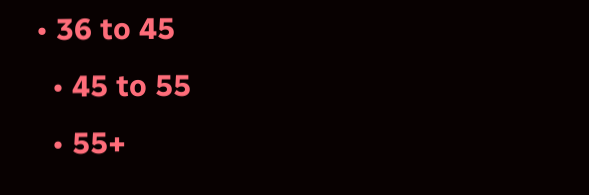• 36 to 45
  • 45 to 55
  • 55+